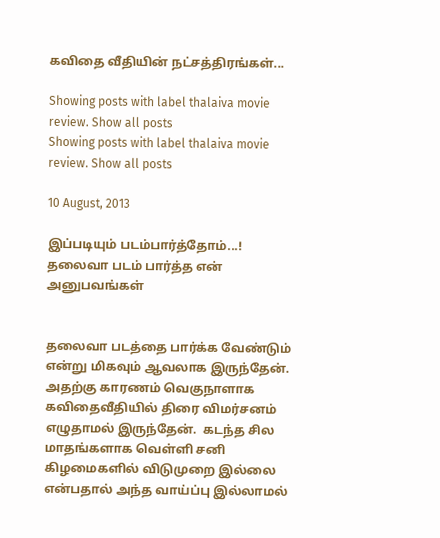கவிதை வீதியின் நட்சத்திரங்கள்...

Showing posts with label thalaiva movie review. Show all posts
Showing posts with label thalaiva movie review. Show all posts

10 August, 2013

இப்படியும் படம்பார்த்தோம்...! தலைவா படம் பார்த்த என் அனுபவங்கள்


தலைவா படத்தை பார்க்க வேண்டும் என்று மிகவும் ஆவலாக இருந்தேன். அதற்கு காரணம் வெகுநாளாக கவிதைவீதியில் திரை விமர்சனம் எழுதாமல் இருந்தேன்.  கடந்த சில மாதங்களாக வெள்ளி சனி கி‌‌ழமைகளில் விடுமுறை இல்லை என்பதால் அந்த வாய்ப்பு இல்லாமல்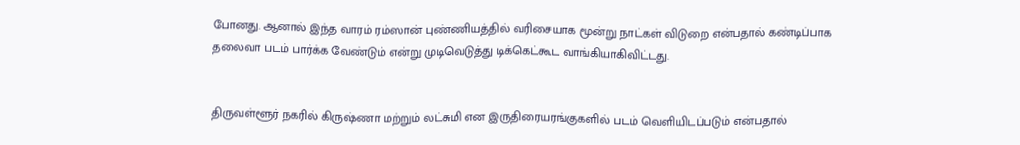போனது. ஆனால் இந்த வாரம் ரம்ஸான் புண்ணியத்தில் வரிசையாக மூன்று நாட்கள் விடுறை என்பதால் கண்டிப்பாக தலைவா படம் பார்க்க வேண்டும் என்று முடிவெடுத்து டிக்கெட்கூட வாங்கியாகிவிட்டது.


திருவள்ளூர் நகரில் கிருஷ்ணா மற்றும் லட்சுமி என இருதிரையரங்குகளில் படம் வெளியிடப்படும் என்பதால்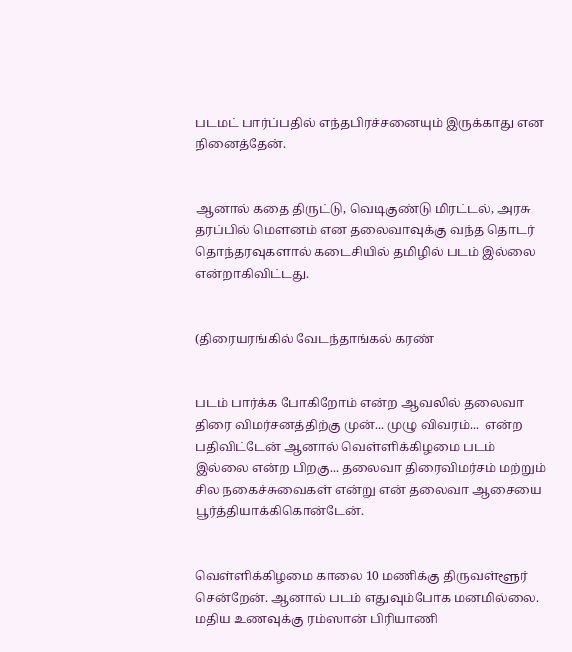படமட் பார்ப்பதில் எந்தபிரச்சனையும் இருக்காது என நினைத்தேன்.


ஆனால் கதை திருட்டு, வெடிகுண்டு மிரட்டல், அரசு தரப்பில் ‌மௌனம் என தலைவாவுக்கு வந்த தொடர் தொந்தரவுகளால் கடைசியில் தமிழில் படம் இல்லை என்றாகிவிட்டது.


(திரையரங்கில் வேடந்தாங்கல் கரண்


படம் பார்க்க போகிறோம் என்ற ஆவலில் தலைவா திரை விமர்சனத்திற்கு முன்... முழு விவரம்...  என்ற பதிவிட்டேன் ஆனால் வெள்ளிக்கிழமை படம் இல்லை என்ற பிறகு... தலைவா திரைவிமர்சம் மற்றும் சில நகைச்சுவைகள் என்று என் தலைவா ஆசையை பூர்த்தியாக்கிகொன்டேன்.


வெள்ளிக்கிழமை காலை 10 மணிக்கு திருவள்ளூர் சென்றேன். ஆனால் படம் எதுவும்போக மனமில்லை. மதிய உணவுக்கு ரம்ஸான் பிரியாணி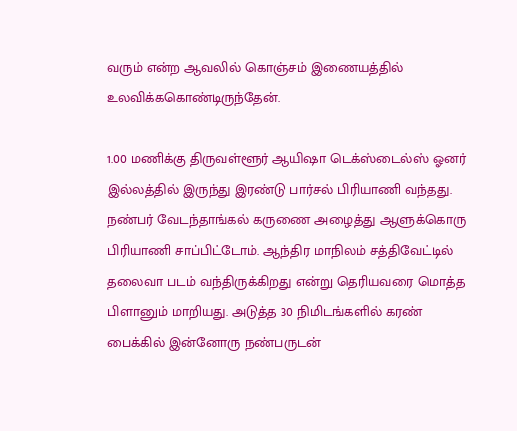வரும் என்ற ஆவலில் கொஞ்சம் இணையத்தில் உலவிக்ககொண்டிருந்தேன்.

1.00 மணிக்கு ‌திருவள்ளூர் ஆயிஷா டெக்ஸ்டைல்ஸ் ஓனர் இல்லத்தில் இருந்து இரண்டு பார்சல் பிரியாணி வந்தது. நண்பர் வேடந்தாங்கல் கருணை அழைத்து ஆளுக்கொரு பிரியாணி சாப்பிட்டோம். ஆந்திர மாநிலம் சத்திவேட்டில் தலைவா படம் வந்திருக்கிறது என்று தெரியவரை மொத்த பிளானும் மாறியது. அடுத்த 30 நிமிடங்களில் கரண் பைக்கில் இன்னோரு நண்பருடன்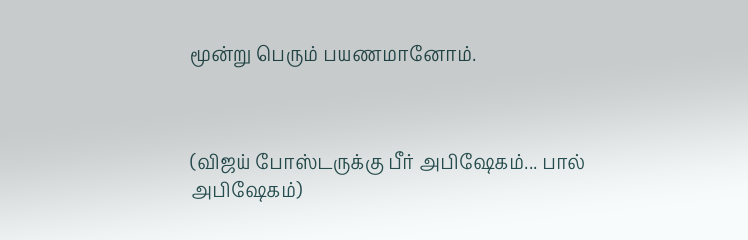மூன்று பெரும் பயணமானோம்.



(விஜய் போஸ்டருக்கு பீர் அபிஷேகம்... பால் அபிஷேகம்)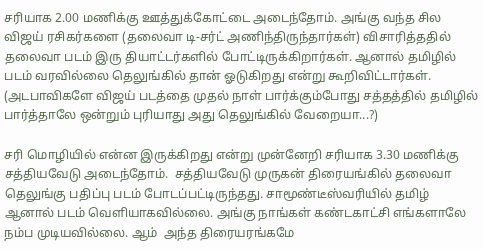சரியாக 2.00 மணிக்கு ஊத்துக்கோட்டை அடைந்தோம். அங்கு வந்த சில விஜய் ரசிகர்களை (தலைவா டி-சர்ட் அணிந்திருந்தார்கள்) விசாரித்ததில் தலைவா படம் இரு தியாட்டர்களில் போட்டிருக்கிறார்கள். ஆனால் தமிழில் படம் வரவில்லை தெலுங்கில் தான் ஓடுகிறது என்று கூறிவிட்டார்கள். (அடபாவிகளே விஜய் படத்தை முதல் நாள் பார்க்கும்போது சத்தத்தில் தமிழில் பார்த்தாலே ஒன்றும் புரியாது அது தெலுங்கில் வேறையா...?)

சரி மொழியில் என்ன இருக்கிறது என்று முன்னேறி சரியாக 3.30 மணிக்கு சத்தியவேடு அடைந்தோம்.  சத்தியவேடு முருகன் திரையங்கில் தலைவா தெலுங்கு பதிப்பு படம் போடப்பட்டிருந்தது. சாமூண்டீஸ்வரியில் தமி‌‌ழ் ஆனால் படம் வெளியாகவில்லை. அங்கு நாங்கள் கண்டகாட்சி எங்களாலே நம்ப முடியவில்லை. ஆம்  அந்த திரையரங்கமே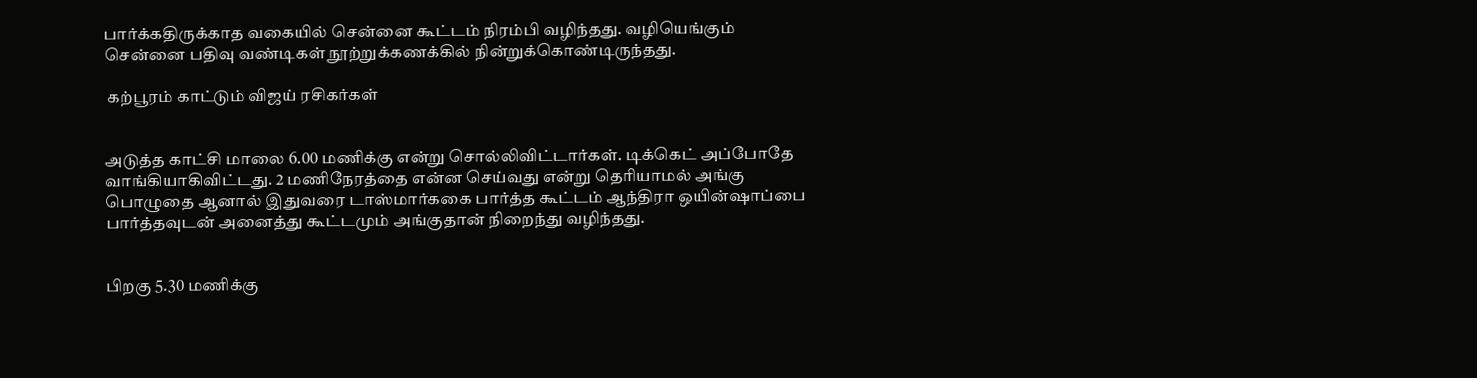பார்க்கதிருக்காத வகையில் சென்னை கூட்டம் நிரம்பி வழிந்தது. வழியெங்கும் சென்னை பதிவு வண்டிகள் நூற்றுக்கணக்கில் நின்றுக்கொண்டிருந்தது.

 கற்பூரம் காட்டும் விஜய் ரசிகர்கள்


அடுத்த காட்சி மாலை 6.00 மணிக்கு என்று சொல்லிவிட்டார்கள். டிக்கெட் அப்போ‌தே வாங்கியாகிவிட்டது. 2 மணிநேரத்தை என்ன செய்வது என்று தெரியாமல் அங்கு பொழுதை ஆனால் இதுவரை டாஸ்மார்ககை பார்த்த கூட்டம் ஆந்திரா ஒயின்ஷாப்பை பார்த்தவுடன் அனைத்து கூட்டமும் அங்குதான் நிறைந்து வழிந்தது.


பிறகு 5.30 மணிக்கு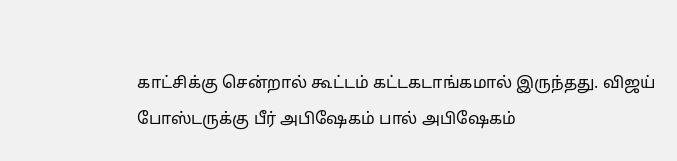காட்சிக்கு சென்றால் கூட்டம் கட்டகடாங்கமால் இருந்தது. விஜய் போஸ்டருக்கு பீர் அபிஷேகம் பால் அபிஷேகம்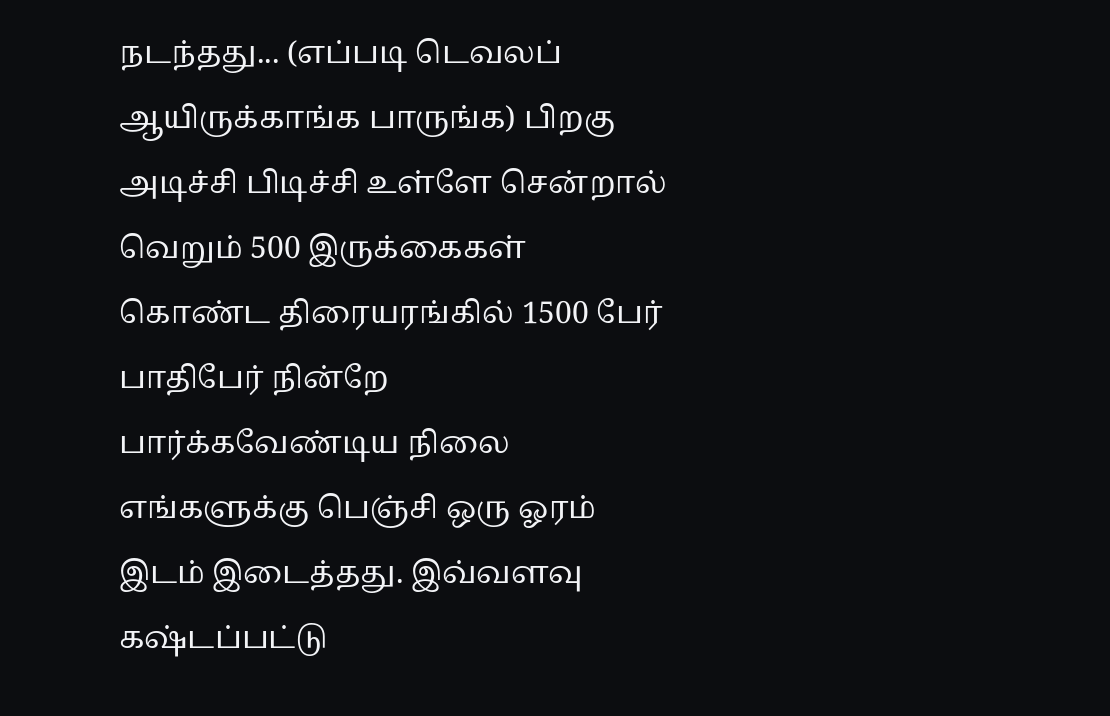நடந்தது... (எப்படி டெவலப் ஆயிருக்காங்க பாருங்க) பிறகு அடிச்சி பிடிச்சி உள்ளே சென்றால் வெறும் 500 இருக்கைகள் கொண்ட திரையரங்கில் 1500 பேர் பாதிபேர் நின்றே பார்க்கவேண்டிய நிலை எங்களுக்கு பெஞ்சி ஒரு ஓரம் இடம் இடைத்தது. இவ்வளவு கஷ்டப்பட்டு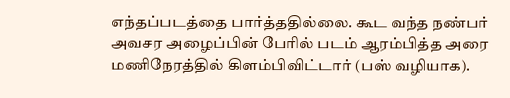எந்தப்படத்தை பார்த்ததில்லை. கூட வந்த நண்பர் அவசர அழைப்பின் பேரில் படம் ஆரம்பித்த அரை மணிநேரத்தில் கிளம்பிவிட்டார் (பஸ் வழியாக).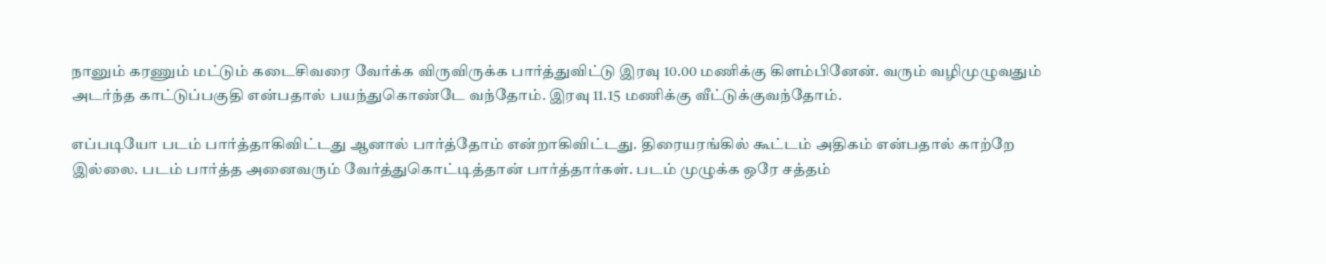நானும் கரணும் மட்டும் கடைசிவரை வேர்க்க விருவிருக்க பார்த்துவிட்டு இரவு 10.00 மணிக்கு கிளம்பினேன். வரும் வழிமுழுவதும் அடர்ந்த காட்டுப்பகுதி ‌என்பதால் பயந்துகொண்டே வந்தோம். இரவு 11.15 மணிக்கு வீட்டுக்குவந்தோம்.

எப்படியோ படம் பார்த்தாகிவிட்டது ஆனால் பார்த்தோம் என்றாகிவிட்டது. திரையரங்கில் கூட்டம் அதிகம் என்பதால் காற்றே இல்லை. படம் பார்த்த அனைவரும் வேர்த்துகொட்டித்தான் பார்த்தார்கள். படம் முழுக்க ஒரே சத்தம்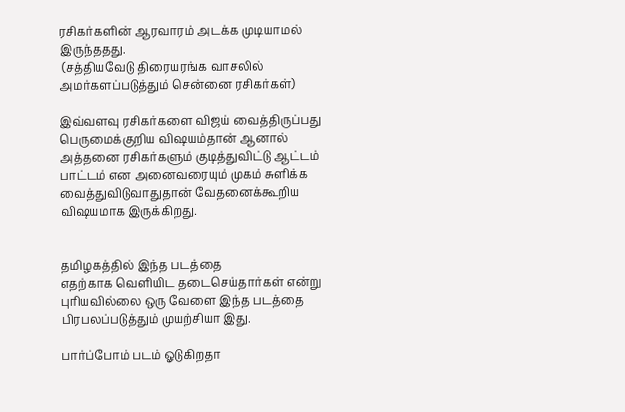ரசிகர்களின் ஆரவாரம் அடக்க முடியாமல் இருந்ததது.
 (சத்தியவேடு திரையரங்க வாசலில் அமர்களப்படுத்தும் சென்னை ரசிகர்கள்)

இவ்வளவு ரசிகர்களை விஜய் வைத்திருப்பது பெருமைக்குறிய விஷயம்தான் ஆனால் அத்தனை ரசிகர்களும் குடித்துவிட்டு ஆட்டம் பாட்டம் என அனைவரையும் முகம் சுளிக்க வைத்துவிடுவாதுதான் வேதனைக்கூறிய விஷயமாக இருக்கிறது.


தமிழகத்தில் இந்த படத்தை எதற்காக ‌வெளியிட தடைசெய்தார்கள் என்று புரியவில்லை ஒரு வேளை இந்த படத்தை பிரபலப்படுத்தும் முயற்சியா இது.

பார்ப்போம் படம் ஓடுகிறதா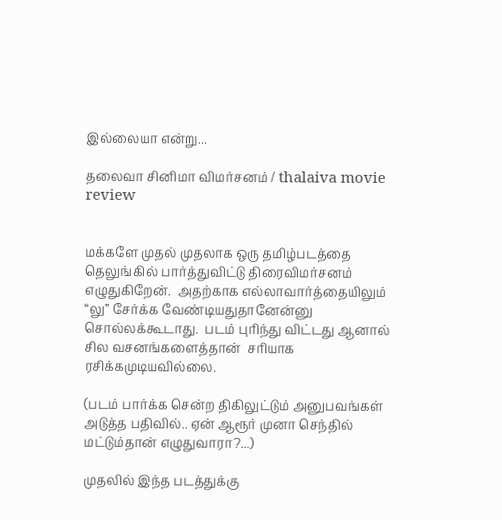இல்லையா என்று...

தலைவா சினிமா விமர்சனம் / thalaiva movie review


மக்களே முதல் முதலாக ஒரு தமிழ்படத்தை தெலுங்கில் பார்த்துவிட்டு திரைவிமர்சனம் எழுதுகிறேன்.  அதற்காக எல்லாவார்த்தையிலும் “லு” சேர்க்க வேண்டியதுதானேன்னு சொல்லக்கூடாது.  படம் புரிந்து விட்டது ஆனால் சில வசனங்களைத்தான்  சரியாக ரசிக்கமுடியவில்லை.

(படம் பார்க்க சென்ற திகிலுட்டும் அனுபவங்கள் அடுத்த பதிவில்.. ஏன் ஆரூர் முனா செந்தில் மட்டும்தான் எழுதுவாரா?...)

முதலில் இந்த படத்துக்கு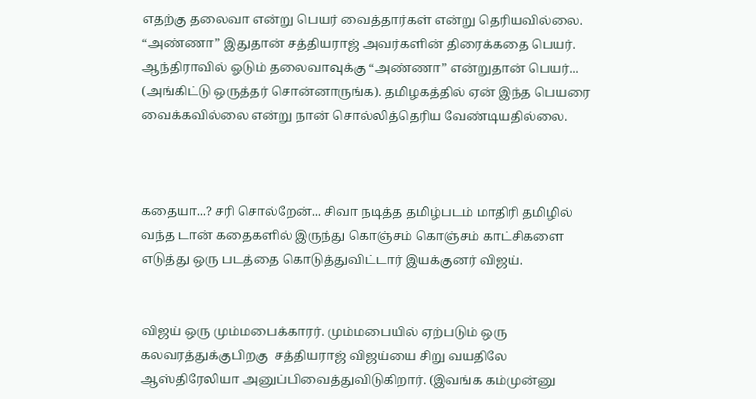எதற்கு தலைவா என்று பெயர் வைத்தார்கள் என்று தெரியவில்லை. “அண்ணா” இதுதான் சத்தியராஜ் அவர்களின் திரைக்கதை பெயர். ஆந்திராவில் ஓடும் தலைவாவுக்கு “அண்ணா” என்றுதான் பெயர்... (அங்கிட்டு ஒருத்தர் சொன்னாருங்க). தமிழகத்தில் ஏன் இந்த பெயரை வைக்கவில்லை என்று நான் சொல்லித்தெரிய வேண்டியதில்லை.



கதையா...? சரி சொல்றேன்... சிவா நடித்த தமி‌ழ்படம் மாதிரி தமிழில் வந்த டான் கதைகளில் இருந்து கொஞ்சம் கொஞ்சம் காட்சிகளை எடுத்து ஒரு படத்தை கொடுத்துவிட்டார் இயக்குனர் விஜய்.


விஜய் ஒரு மும்மபைக்காரர். மும்மபையில் ஏற்படும் ஒரு கலவரத்துக்குபிறகு  சத்தியராஜ் விஜய்யை சிறு வயதிலே ஆஸ்திரேலியா அனுப்பிவைத்துவிடுகிறார். (இவங்க கம்முன்னு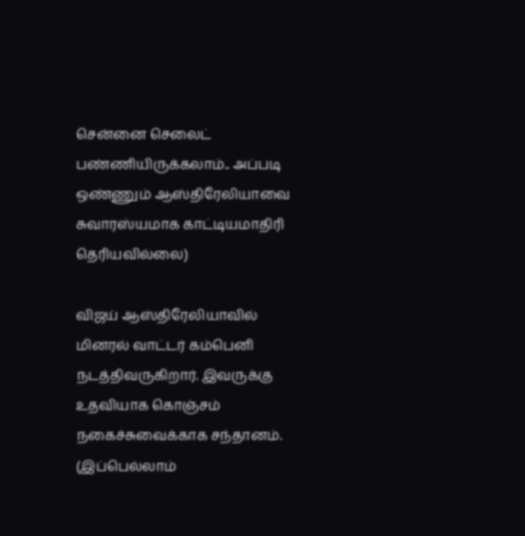சென்னை செலைட் பண்ணியிருக்கலாம்.. அப்படி ஒண்ணும் ஆஸ்திரேலியாவை சுவாரஸ்யமாக காட்டியமாதிரி தெரியவில்லை)

விஜய் ஆஸ்திரேலியாவில் மினரல் வாட்டர் கம்பெனி நடத்திவருகிறார். இவருக்கு உதவியாக கொஞ்சம் நகைச்சுவைக்காக சந்தானம். (இப்பெல்லாம்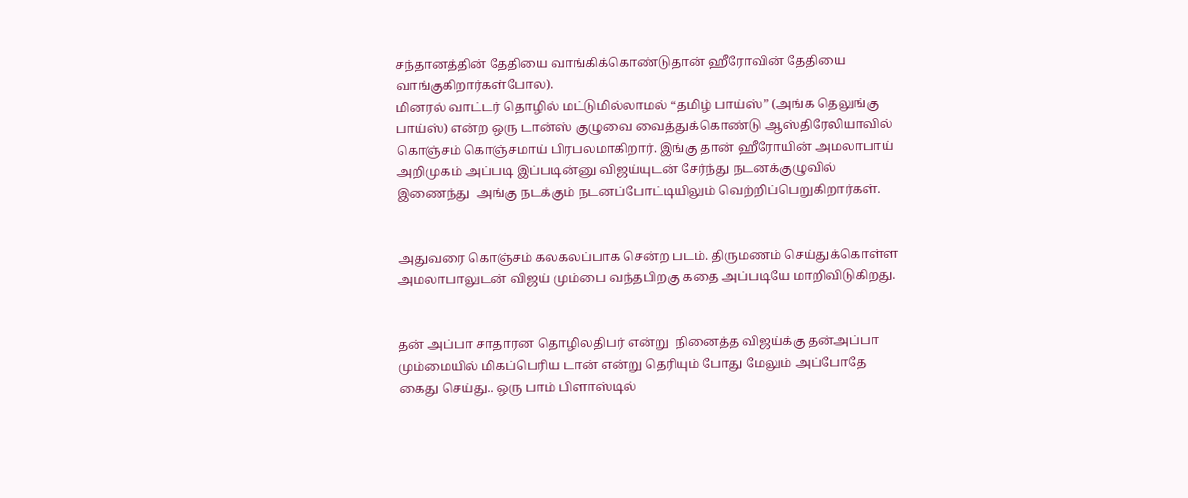சந்தானத்தின் தேதியை வாங்கிக்கொண்டுதான் ஹீரோவின் தேதியை வாங்குகிறார்கள்போல).
மினரல் வாட்டர் தொழில் மட்டுமில்லாமல் “தமிழ் பாய்ஸ்” (அங்க தெலுங்கு பாய்ஸ்) என்ற ஒரு டான்ஸ் குழுவை வைத்துக்கொண்டு ஆஸ்திரேலியாவில் கொஞ்சம் கொஞ்சமாய் பிரபலமாகிறார். இங்கு தான் ஹீரோயின் அமலாபாய் அறிமுகம் அப்படி இப்படின்னு விஜய்யுடன் சேர்ந்து நடனக்குழுவில் இணைந்து  அங்கு நடக்கும் நடனப்போட்டியிலும் வெற்றிப்பெறுகிறார்கள்.


அதுவரை கொஞ்சம் கலகலப்பாக சென்ற படம். திருமணம் செய்துக்கொள்ள அமலாபாலுடன் விஜய் மும்பை வந்தபிறகு கதை அப்படியே மாறிவிடுகிறது.


தன் அப்பா சாதாரன தொழிலதிபர் என்று  நினைத்த விஜய்க்கு தன்அப்பா மும்மையில் மிகப்பெரிய டான் என்று தெரியும் போது மேலும் அப்போதே கைது செய்து.. ஒரு பாம் பிளாஸ்டில்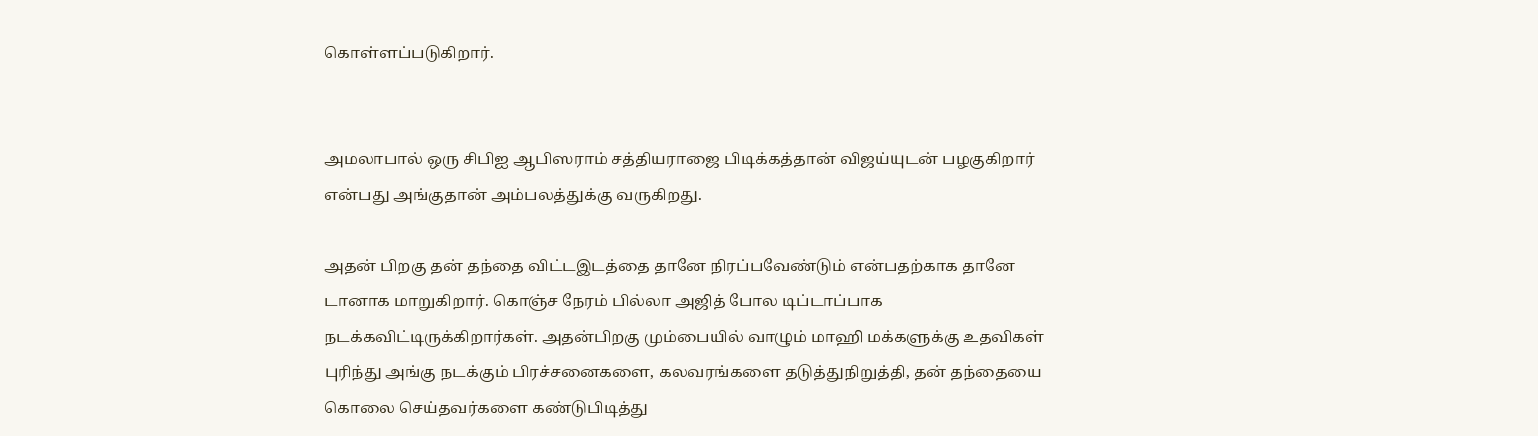கொள்ளப்படுகிறார்.


அமலாபால் ஒரு சிபிஐ ஆபிஸராம் சத்தியராஜை பிடிக்கத்தான் விஜய்யுடன் பழகுகிறார் என்பது அங்குதான் அம்பலத்துக்கு வருகிறது.

அதன் பிறகு தன் தந்தை விட்டஇடத்தை தானே நிரப்‌பவேண்டும் என்பதற்காக தானே டானாக மாறுகிறார். கொஞ்ச நேரம் பில்லா அஜித் போல டிப்டாப்பாக நடக்கவிட்டிருக்கிறார்கள். அதன்பிறகு மும்பையில் வாழும் மாஹி மக்களுக்கு உதவிகள் புரிந்து அங்கு நடக்கும் பிரச்சனைகளை, கலவரங்களை தடுத்துநிறுத்தி, தன் தந்தையை கொலை செய்தவர்களை கண்டுபிடித்து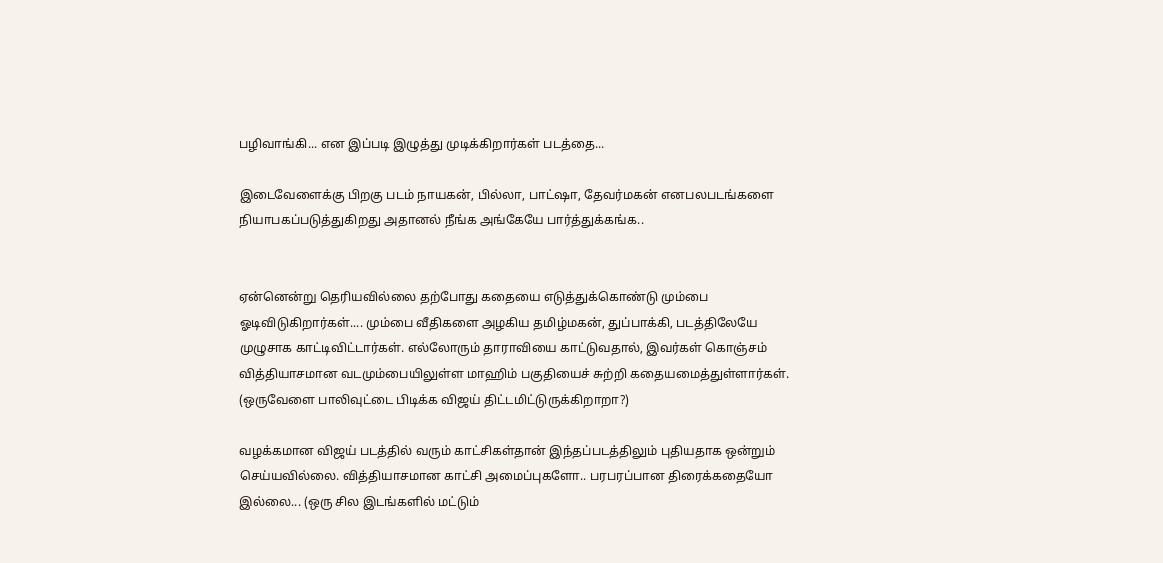பழிவாங்கி... என இப்படி இழுத்து முடிக்கிறார்கள் படத்தை...

இடைவேளைக்கு பிறகு படம் நாயகன், பில்லா, பாட்ஷா, தேவர்மகன் எனபலபடங்களை நியாபகப்படுத்துகிறது அதானல் நீங்க அங்கேயே பார்த்துக்கங்க..


ஏன்னென்று தெரியவில்லை தற்போது கதையை எடுத்துக்கொண்டு மும்பை ஓடிவிடுகிறார்கள்.... மும்பை வீதிகளை அழகிய தமிழ்மகன், துப்பாக்கி, படத்திலேயே முழுசாக காட்டிவிட்டார்கள். எல்லோரும் தாராவியை காட்டுவதால், இவர்கள் கொஞ்சம் வித்தியாசமான வடமும்பையிலுள்ள மாஹிம் பகுதியைச் சுற்றி கதையமைத்துள்ளார்கள். (ஒருவேளை பாலிவுட்டை பிடிக்க விஜய் திட்டமிட்டுருக்கிறாறா?)

வழக்கமான விஜய் படத்தில் வரும் காட்சிகள்தான் இந்தப்படத்திலும் புதியதாக ஒன்றும் செய்யவில்லை. வித்தியாசமான காட்சி அமைப்பு‌களோ.. பரபரப்பான திரைக்கதையோ இல்லை... (ஒரு சில இடங்களில் மட்டும்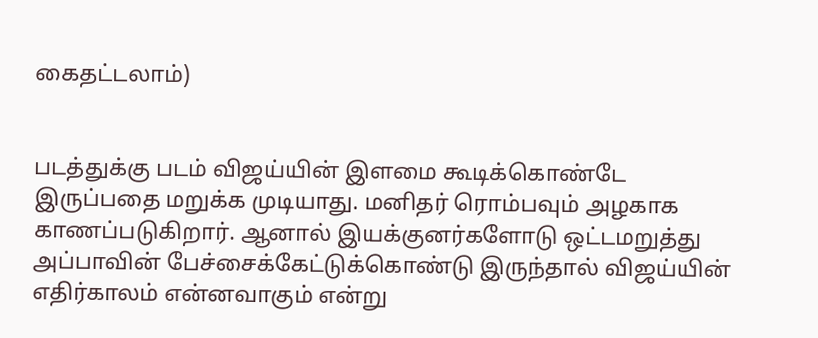கைதட்டலாம்)


படத்துக்கு படம் விஜய்யின் இளமை கூடிக்கொண்டே இருப்பதை மறுக்க முடியாது. மனிதர் ரொம்பவும் அழகாக காணப்படுகிறார். ஆனால் இயக்குனர்களோடு ஒட்டமறுத்து அப்பாவின் பேச்சைக்கேட்டுக்கொண்டு இருந்தால் விஜய்யின் எதிர்காலம் என்னவாகும் என்று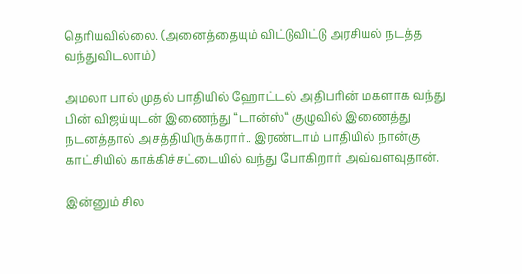தெரியவில்லை. (அனைத்தையும் விட்டுவிட்டு அரசியல் நடத்த வந்துவிடலாம்)

அமலா பால் முதல் பாதியில் ஹோட்டல் அதிபரின் மகளாக வந்து பின் விஜய்யுடன் இணைந்து “டான்ஸ்“ குழுவில் இணைத்து நடனத்தால் அசத்தியிருக்கரார்.. இரண்டாம் பாதியில் நான்கு காட்சியில் காக்கிச்சட்டையில் வந்து போகிறார் அவ்வளவுதான்.

இன்னும் சில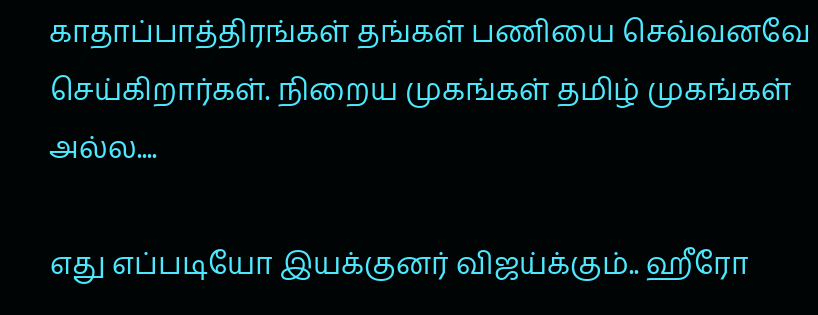காதாப்பாத்திரங்கள் தங்கள் பணியை செவ்வனவே செய்கிறார்கள். நிறைய முகங்கள் தமிழ் முகங்கள் அல்ல....

எது எப்படியோ இயக்குனர் விஜய்க்கும்.. ஹீரோ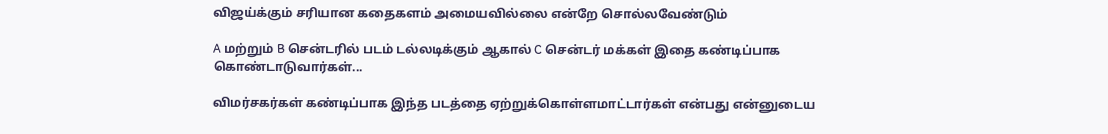விஜய்க்கும் சரியான கதைகளம் அமையவில்லை என்றே சொல்லவேண்டும்

A மற்றும் B சென்டரில் படம் டல்லடிக்கும் ஆகால் C சென்டர் மக்கள் இதை கண்டிப்பாக கொண்டாடுவார்கள்...

விமர்சகர்கள் கண்டிப்பாக இந்த படத்தை ஏற்றுக்கொள்ளமாட்டார்கள் என்பது என்னுடைய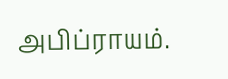அபிப்ராயம்.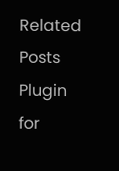Related Posts Plugin for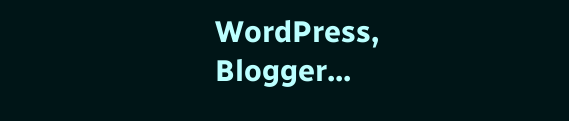WordPress, Blogger...